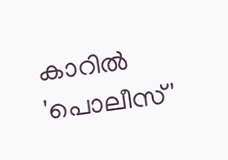കാറില്‍ 'പൊലീസ്'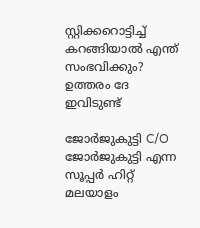സ്റ്റിക്കറൊട്ടിച്ച് കറങ്ങിയാല്‍ എന്ത് സംഭവിക്കും? ഉത്തരം ദേ ഇവിടുണ്ട്

ജോര്‍ജുകുട്ടി C/O ജോര്‍ജുകുട്ടി എന്ന സൂപ്പര്‍ ഹിറ്റ് മലയാളം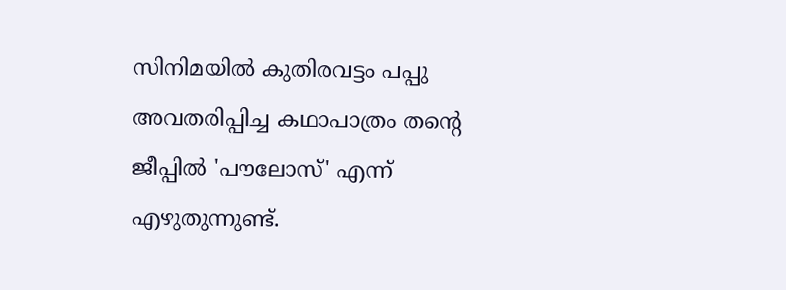സിനിമയില്‍ കുതിരവട്ടം പപ്പു അവതരിപ്പിച്ച കഥാപാത്രം തന്റെ ജീപ്പില്‍ 'പൗലോസ്' എന്ന് എഴുതുന്നുണ്ട്.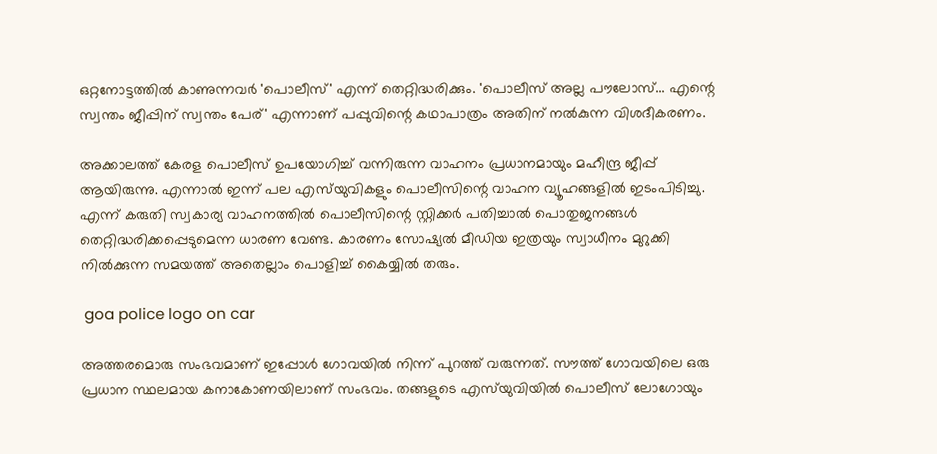ഒറ്റനോട്ടത്തില്‍ കാണുന്നവര്‍ 'പൊലീസ്' എന്ന് തെറ്റിദ്ധരിക്കും. 'പൊലീസ് അല്ല പൗലോസ്... എന്റെ സ്വന്തം ജീപ്പിന് സ്വന്തം പേര്' എന്നാണ് പപ്പുവിന്റെ കഥാപാത്രം അതിന് നല്‍കുന്ന വിശദീകരണം.

അക്കാലത്ത് കേരള പൊലീസ് ഉപയോഗിച്ച് വന്നിരുന്ന വാഹനം പ്രധാനമായും മഹീന്ദ്ര ജീപ്പ് ആയിരുന്നു. എന്നാല്‍ ഇന്ന് പല എസ്‌യുവികളും പൊലീസിന്റെ വാഹന വ്യൂഹങ്ങളില്‍ ഇടംപിടിച്ചു. എന്ന് കരുതി സ്വകാര്യ വാഹനത്തില്‍ പൊലീസിന്റെ സ്റ്റിക്കര്‍ പതിച്ചാല്‍ പൊതുജനങ്ങള്‍ തെറ്റിദ്ധരിക്കപ്പെടുമെന്ന ധാരണ വേണ്ട. കാരണം സോഷ്യല്‍ മീഡിയ ഇത്രയും സ്വാധീനം മുറുക്കി നില്‍ക്കുന്ന സമയത്ത് അതെല്ലാം പൊളിച്ച് കൈയ്യില്‍ തരും.

 goa police logo on car

അത്തരമൊരു സംഭവമാണ് ഇപ്പോള്‍ ഗോവയില്‍ നിന്ന് പുറത്ത് വരുന്നത്. സൗത്ത് ഗോവയിലെ ഒരു പ്രധാന സ്ഥലമായ കനാകോണയിലാണ് സംഭവം. തങ്ങളുടെ എസ്‌യുവിയില്‍ പൊലീസ് ലോഗോയും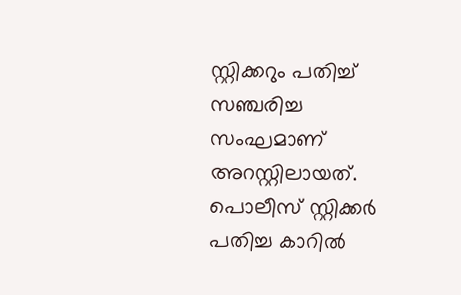സ്റ്റിക്കറും പതിച്ച് സഞ്ചരിച്ച സംഘമാണ് അറസ്റ്റിലായത്. പൊലീസ് സ്റ്റിക്കര്‍ പതിച്ച കാറില്‍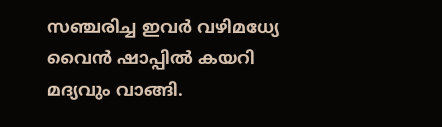സഞ്ചരിച്ച ഇവര്‍ വഴിമധ്യേ വൈന്‍ ഷാപ്പില്‍ കയറി മദ്യവും വാങ്ങി.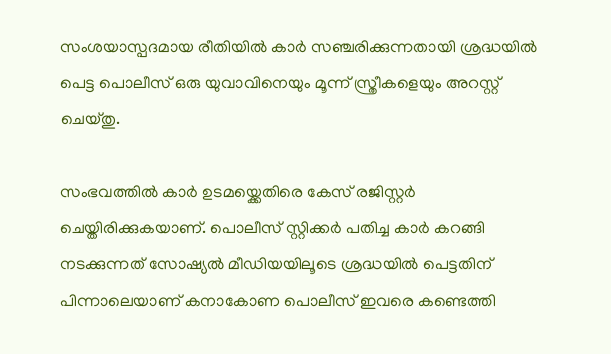സംശയാസ്പദമായ രീതിയില്‍ കാര്‍ സഞ്ചരിക്കുന്നതായി ശ്രദ്ധയില്‍ പെട്ട പൊലീസ് ഒരു യുവാവിനെയും മൂന്ന് സ്ത്രീകളെയും അറസ്റ്റ് ചെയ്തു.

സംഭവത്തില്‍ കാര്‍ ഉടമയ്ക്കെതിരെ കേസ് രജിസ്റ്റര്‍ ചെയ്തിരിക്കുകയാണ്. പൊലീസ് സ്റ്റിക്കര്‍ പതിച്ച കാര്‍ കറങ്ങി നടക്കുന്നത് സോഷ്യല്‍ മീഡിയയിലൂടെ ശ്രദ്ധയില്‍ പെട്ടതിന് പിന്നാലെയാണ് കനാകോണ പൊലീസ് ഇവരെ കണ്ടെത്തി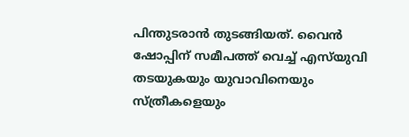പിന്തുടരാന്‍ തുടങ്ങിയത്. വൈന്‍ ഷോപ്പിന് സമീപത്ത് വെച്ച് എസ്‌യുവി തടയുകയും യുവാവിനെയും സ്ത്രീകളെയും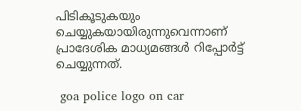പിടികൂടുകയും ചെയ്യുകയായിരുന്നുവെന്നാണ് പ്രാദേശിക മാധ്യമങ്ങള്‍ റിപ്പോര്‍ട്ട് ചെയ്യുന്നത്.

 goa police logo on car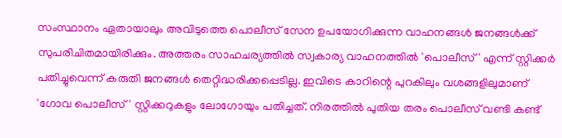സംസ്ഥാനം ഏതായാലും അവിടുത്തെ പൊലീസ് സേന ഉപയോഗിക്കുന്ന വാഹനങ്ങള്‍ ജനങ്ങള്‍ക്ക് സുപരിചിതമായിരിക്കും. അത്തരം സാഹചര്യത്തില്‍ സ്വകാര്യ വാഹനത്തില്‍ 'പൊലീസ്' എന്ന് സ്റ്റിക്കര്‍ പതിച്ചുവെന്ന് കരുതി ജനങ്ങള്‍ തെറ്റിദ്ധരിക്കപ്പെടില്ല. ഇവിടെ കാറിന്റെ പുറകിലും വശങ്ങളിലുമാണ് 'ഗോവ പൊലീസ്' സ്റ്റിക്കറുകളും ലോഗോയും പതിച്ചത്. നിരത്തില്‍ പുതിയ തരം പൊലീസ് വണ്ടി കണ്ട്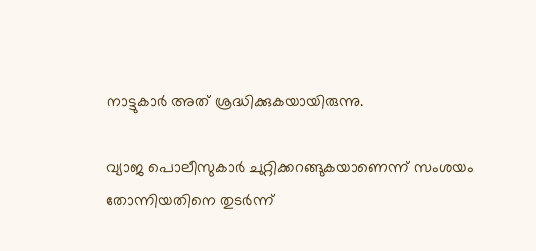നാട്ടുകാര്‍ അത് ശ്രദ്ധിക്കുകയായിരുന്നു.

വ്യാജ പൊലീസുകാര്‍ ചുറ്റിക്കറങ്ങുകയാണെന്ന് സംശയം തോന്നിയതിനെ തുടര്‍ന്ന്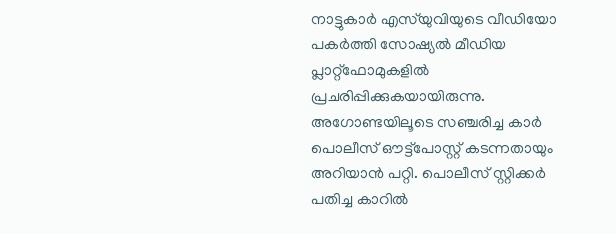നാട്ടുകാര്‍ എസ്‌യുവിയുടെ വീഡിയോ പകര്‍ത്തി സോഷ്യല്‍ മീഡിയ പ്ലാറ്റ്‌ഫോമുകളില്‍ പ്രചരിപ്പിക്കുകയായിരുന്നു. അഗോണ്ടയിലൂടെ സഞ്ചരിച്ച കാര്‍ പൊലീസ് ഔട്ട്പോസ്റ്റ് കടന്നതായും അറിയാന്‍ പറ്റി. പൊലീസ് സ്റ്റിക്കര്‍ പതിച്ച കാറില്‍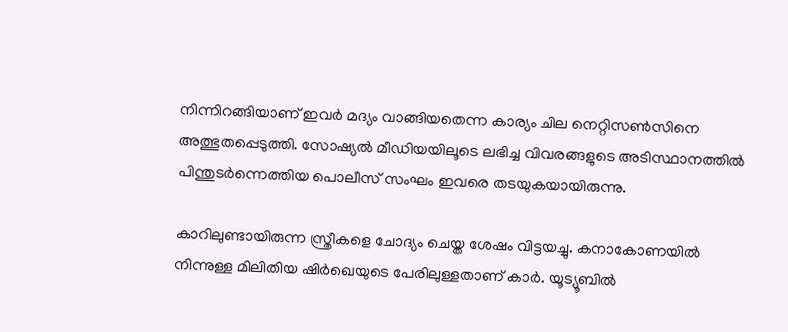നിന്നിറങ്ങിയാണ് ഇവര്‍ മദ്യം വാങ്ങിയതെന്ന കാര്യം ചില നെറ്റിസണ്‍സിനെ അത്ഭുതപ്പെടുത്തി. സോഷ്യല്‍ മീഡിയയിലൂടെ ലഭിച്ച വിവരങ്ങളുടെ അടിസ്ഥാനത്തില്‍ പിന്തുടര്‍ന്നെത്തിയ പൊലീസ് സംഘം ഇവരെ തടയുകയായിരുന്നു.

കാറിലുണ്ടായിരുന്ന സ്ത്രീകളെ ചോദ്യം ചെയ്ത ശേഷം വിട്ടയച്ചു. കനാകോണയില്‍ നിന്നുള്ള മിലിതിയ ഷിര്‍ഖെയുടെ പേരിലുള്ളതാണ് കാര്‍. യൂട്യൂബില്‍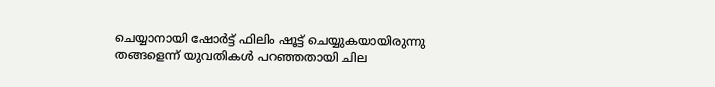ചെയ്യാനായി ഷോര്‍ട്ട് ഫിലിം ഷൂട്ട് ചെയ്യുകയായിരുന്നു തങ്ങളെന്ന് യുവതികള്‍ പറഞ്ഞതായി ചില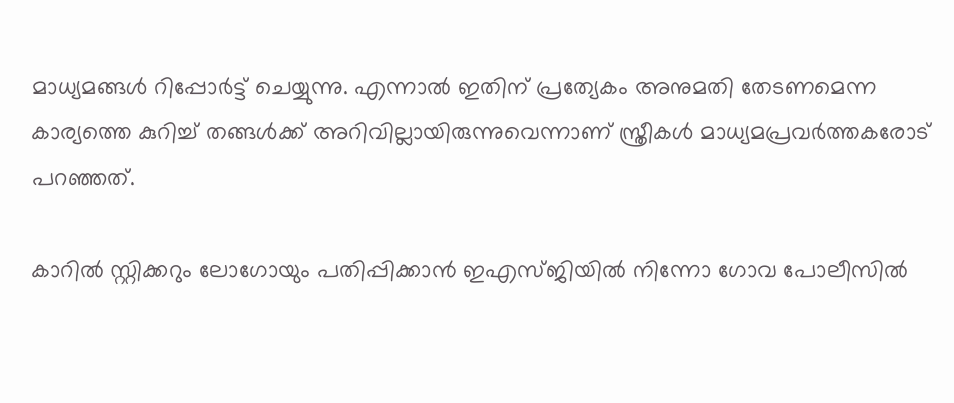മാധ്യമങ്ങള്‍ റിപ്പോര്‍ട്ട് ചെയ്യുന്നു. എന്നാല്‍ ഇതിന് പ്രത്യേകം അനുമതി തേടണമെന്ന കാര്യത്തെ കുറിച്ച് തങ്ങള്‍ക്ക് അറിവില്ലായിരുന്നുവെന്നാണ് സ്ത്രീകള്‍ മാധ്യമപ്രവര്‍ത്തകരോട് പറഞ്ഞത്.

കാറില്‍ സ്റ്റിക്കറും ലോഗോയും പതിപ്പിക്കാന്‍ ഇഎസ്ജിയില്‍ നിന്നോ ഗോവ പോലീസില്‍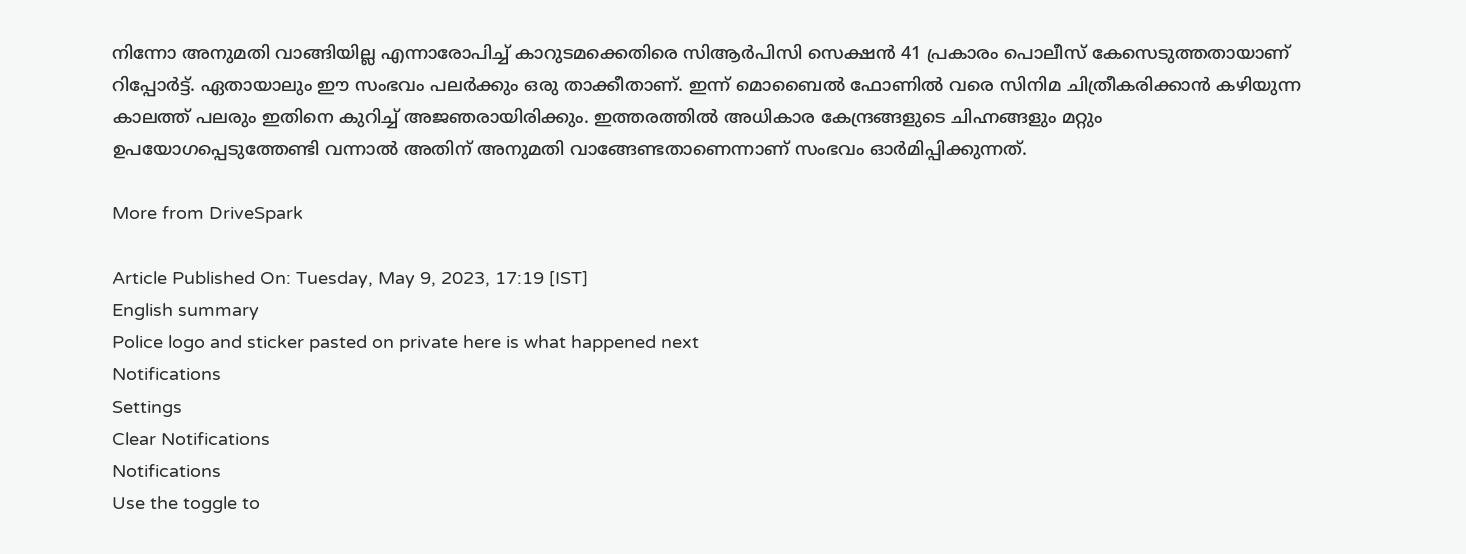നിന്നോ അനുമതി വാങ്ങിയില്ല എന്നാരോപിച്ച് കാറുടമക്കെതിരെ സിആര്‍പിസി സെക്ഷന്‍ 41 പ്രകാരം പൊലീസ് കേസെടുത്തതായാണ് റിപ്പോര്‍ട്ട്. ഏതായാലും ഈ സംഭവം പലര്‍ക്കും ഒരു താക്കീതാണ്. ഇന്ന് മൊബൈല്‍ ഫോണില്‍ വരെ സിനിമ ചിത്രീകരിക്കാന്‍ കഴിയുന്ന കാലത്ത് പലരും ഇതിനെ കുറിച്ച് അജഞരായിരിക്കും. ഇത്തരത്തില്‍ അധികാര കേന്ദ്രങ്ങളുടെ ചിഹ്നങ്ങളും മറ്റും ഉപയോഗപ്പെടുത്തേണ്ടി വന്നാല്‍ അതിന് അനുമതി വാങ്ങേണ്ടതാണെന്നാണ് സംഭവം ഓര്‍മിപ്പിക്കുന്നത്.

More from DriveSpark

Article Published On: Tuesday, May 9, 2023, 17:19 [IST]
English summary
Police logo and sticker pasted on private here is what happened next
Notifications
Settings
Clear Notifications
Notifications
Use the toggle to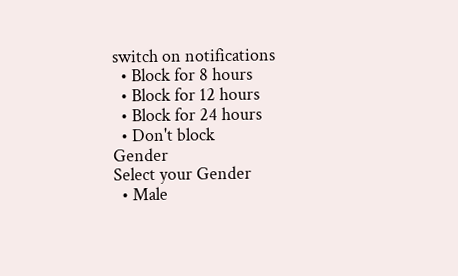switch on notifications
  • Block for 8 hours
  • Block for 12 hours
  • Block for 24 hours
  • Don't block
Gender
Select your Gender
  • Male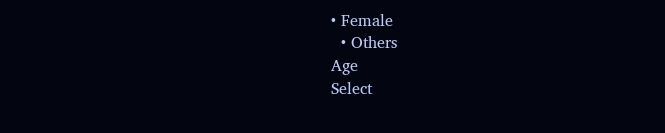• Female
  • Others
Age
Select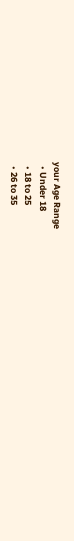your Age Range
  • Under 18
  • 18 to 25
  • 26 to 35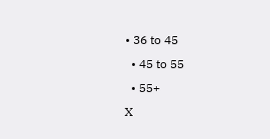• 36 to 45
  • 45 to 55
  • 55+
X